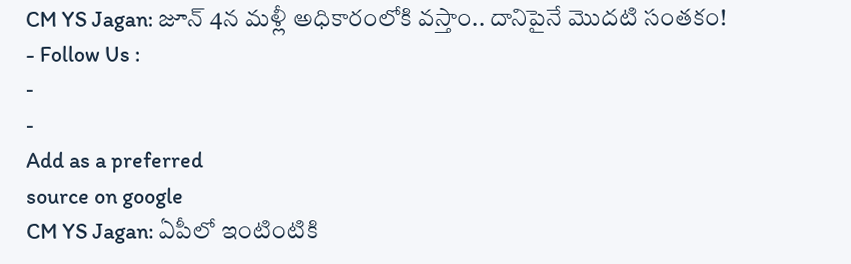CM YS Jagan: జూన్ 4న మళ్లీ అధికారంలోకి వస్తాం.. దానిపైనే మొదటి సంతకం!
- Follow Us :
-
-
Add as a preferred
source on google
CM YS Jagan: ఏపీలో ఇంటింటికి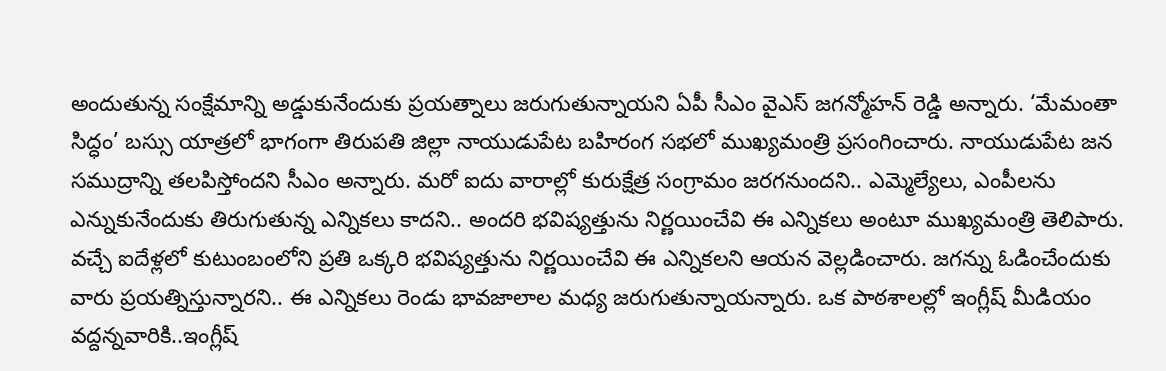అందుతున్న సంక్షేమాన్ని అడ్డుకునేందుకు ప్రయత్నాలు జరుగుతున్నాయని ఏపీ సీఎం వైఎస్ జగన్మోహన్ రెడ్డి అన్నారు. ‘మేమంతా సిద్ధం’ బస్సు యాత్రలో భాగంగా తిరుపతి జిల్లా నాయుడుపేట బహిరంగ సభలో ముఖ్యమంత్రి ప్రసంగించారు. నాయుడుపేట జన సముద్రాన్ని తలపిస్తోందని సీఎం అన్నారు. మరో ఐదు వారాల్లో కురుక్షేత్ర సంగ్రామం జరగనుందని.. ఎమ్మెల్యేలు, ఎంపీలను ఎన్నుకునేందుకు తిరుగుతున్న ఎన్నికలు కాదని.. అందరి భవిష్యత్తును నిర్ణయించేవి ఈ ఎన్నికలు అంటూ ముఖ్యమంత్రి తెలిపారు. వచ్చే ఐదేళ్లలో కుటుంబంలోని ప్రతి ఒక్కరి భవిష్యత్తును నిర్ణయించేవి ఈ ఎన్నికలని ఆయన వెల్లడించారు. జగన్ను ఓడించేందుకు వారు ప్రయత్నిస్తున్నారని.. ఈ ఎన్నికలు రెండు భావజాలాల మధ్య జరుగుతున్నాయన్నారు. ఒక పాఠశాలల్లో ఇంగ్లీష్ మీడియం వద్దన్నవారికి..ఇంగ్లీష్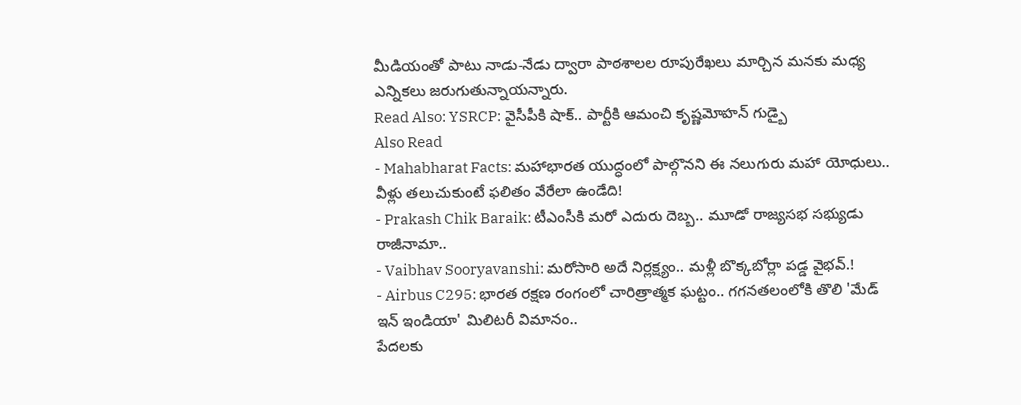మీడియంతో పాటు నాడు-నేడు ద్వారా పాఠశాలల రూపురేఖలు మార్చిన మనకు మధ్య ఎన్నికలు జరుగుతున్నాయన్నారు.
Read Also: YSRCP: వైసీపీకి షాక్.. పార్టీకి ఆమంచి కృష్ణమోహన్ గుడ్బై
Also Read
- Mahabharat Facts: మహాభారత యుద్ధంలో పాల్గొనని ఈ నలుగురు మహా యోధులు.. వీళ్లు తలుచుకుంటే ఫలితం వేరేలా ఉండేది!
- Prakash Chik Baraik: టీఎంసీకి మరో ఎదురు దెబ్బ.. మూడో రాజ్యసభ సభ్యుడు రాజీనామా..
- Vaibhav Sooryavanshi: మరోసారి అదే నిర్లక్ష్యం.. మళ్లీ బొక్కబోర్లా పడ్డ వైభవ్.!
- Airbus C295: భారత రక్షణ రంగంలో చారిత్రాత్మక ఘట్టం.. గగనతలంలోకి తొలి 'మేడ్ ఇన్ ఇండియా' మిలిటరీ విమానం..
పేదలకు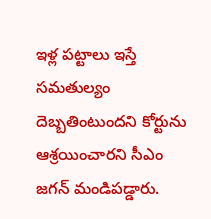ఇళ్ల పట్టాలు ఇస్తే సమతుల్యం దెబ్బతింటుందని కోర్టును ఆశ్రయించారని సీఎం జగన్ మండిపడ్డారు.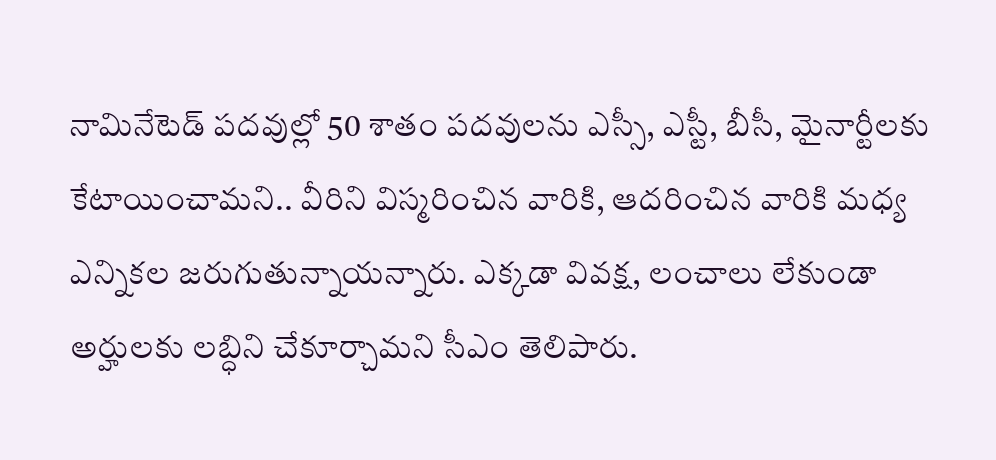నామినేటెడ్ పదవుల్లో 50 శాతం పదవులను ఎస్సీ, ఎస్టీ, బీసీ, మైనార్టీలకు కేటాయించామని.. వీరిని విస్మరించిన వారికి, ఆదరించిన వారికి మధ్య ఎన్నికల జరుగుతున్నాయన్నారు. ఎక్కడా వివక్ష, లంచాలు లేకుండా అర్హులకు లబ్ధిని చేకూర్చామని సీఎం తెలిపారు.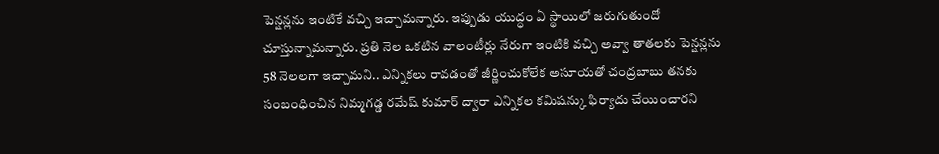పెన్షన్లను ఇంటికే వచ్చి ఇచ్చామన్నారు. ఇప్పుడు యుద్ధం ఏ స్థాయిలో జరుగుతుందో చూస్తున్నామన్నారు. ప్రతి నెల ఒకటిన వాలంటీర్లు నేరుగా ఇంటికి వచ్చి అవ్వా తాతలకు పెన్షన్లను 58 నెలలగా ఇచ్చామని.. ఎన్నికలు రావడంతో జీర్ణించుకోలేక అసూయతో చంద్రబాబు తనకు సంబంధించిన నిమ్మగడ్డ రమేష్ కుమార్ ద్వారా ఎన్నికల కమిషన్కు ఫిర్యాదు చేయించారని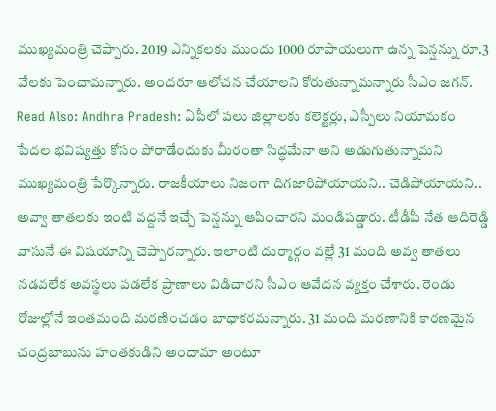ముఖ్యమంత్రి చెప్పారు. 2019 ఎన్నికలకు ముందు 1000 రూపాయలుగా ఉన్న పెన్షన్ను రూ.3 వేలకు పెంచామన్నారు. అందరూ ఆలోచన చేయాలని కోరుతున్నామన్నారు సీఎం జగన్.
Read Also: Andhra Pradesh: ఏపీలో పలు జిల్లాలకు కలెక్టర్లు, ఎస్పీలు నియామకం
పేదల భవిష్యత్తు కోసం పోరాడేందుకు మీరంతా సిద్ధమేనా అని అడుగుతున్నామని ముఖ్యమంత్రి పేర్కొన్నారు. రాజకీయాలు నిజంగా దిగజారిపోయాయని.. చెడిపోయాయని.. అవ్వా తాతలకు ఇంటి వద్దనే ఇచ్చే పెన్షన్ను ఆపించారని మండిపడ్డారు. టీడీపీ నేత ఆదిరెడ్డి వాసునే ఈ విషయాన్ని చెప్పారన్నారు. ఇలాంటి దుర్మార్గం వల్లే 31 మంది అవ్వ తాతలు నడవలేక అవస్థలు పడలేక ప్రాణాలు విడిచారని సీఎం ఆవేదన వ్యక్తం చేశారు. రెండు రోజుల్లోనే ఇంతమంది మరణించడం బాధాకరమన్నారు. 31 మంది మరణానికి కారణమైన చంద్రబాబును హంతకుడిని అందామా అంటూ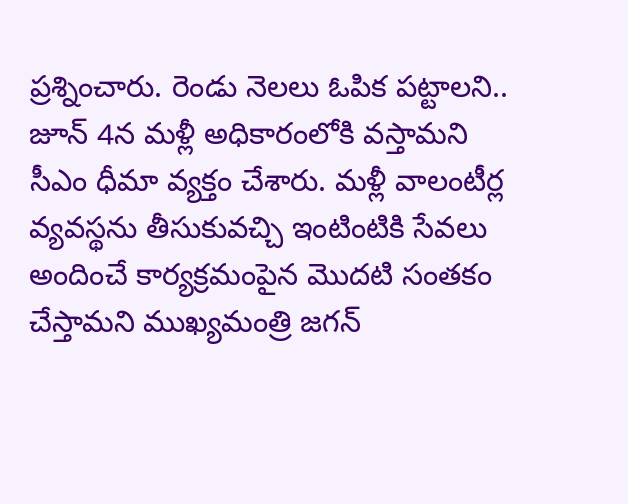ప్రశ్నించారు. రెండు నెలలు ఓపిక పట్టాలని.. జూన్ 4న మళ్లీ అధికారంలోకి వస్తామని సీఎం ధీమా వ్యక్తం చేశారు. మళ్లీ వాలంటీర్ల వ్యవస్థను తీసుకువచ్చి ఇంటింటికి సేవలు అందించే కార్యక్రమంపైన మొదటి సంతకం చేస్తామని ముఖ్యమంత్రి జగన్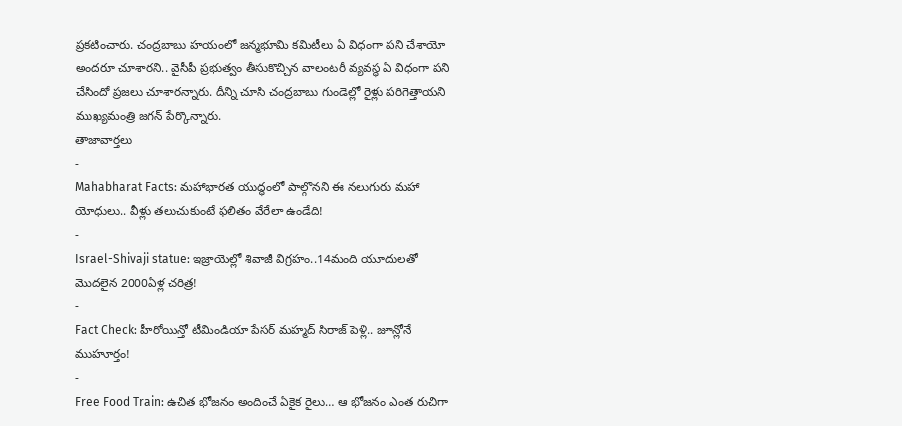ప్రకటించారు. చంద్రబాబు హయంలో జన్మభూమి కమిటీలు ఏ విధంగా పని చేశాయో అందరూ చూశారని.. వైసీపీ ప్రభుత్వం తీసుకొచ్చిన వాలంటరీ వ్యవస్థ ఏ విధంగా పని చేసిందో ప్రజలు చూశారన్నారు. దీన్ని చూసి చంద్రబాబు గుండెల్లో రైళ్లు పరిగెత్తాయని ముఖ్యమంత్రి జగన్ పేర్కొన్నారు.
తాజావార్తలు
-
Mahabharat Facts: మహాభారత యుద్ధంలో పాల్గొనని ఈ నలుగురు మహా యోధులు.. వీళ్లు తలుచుకుంటే ఫలితం వేరేలా ఉండేది!
-
Israel-Shivaji statue: ఇజ్రాయెల్లో శివాజీ విగ్రహం..14మంది యూదులతో మొదలైన 2000ఏళ్ల చరిత్ర!
-
Fact Check: హీరోయిన్తో టీమిండియా పేసర్ మహ్మద్ సిరాజ్ పెళ్లి.. జూన్లోనే ముహూర్తం!
-
Free Food Train: ఉచిత భోజనం అందించే ఏకైక రైలు… ఆ భోజనం ఎంత రుచిగా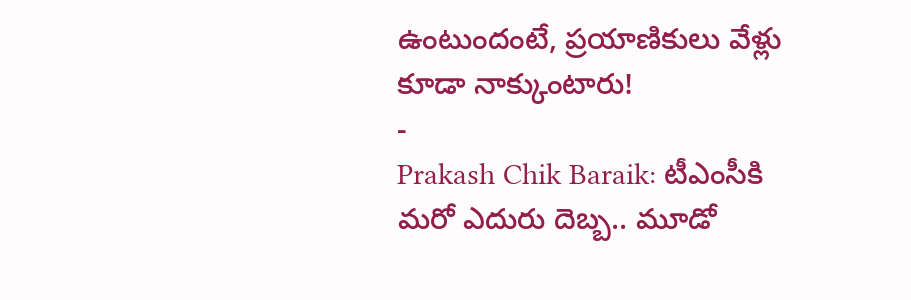ఉంటుందంటే, ప్రయాణికులు వేళ్లు కూడా నాక్కుంటారు!
-
Prakash Chik Baraik: టీఎంసీకి మరో ఎదురు దెబ్బ.. మూడో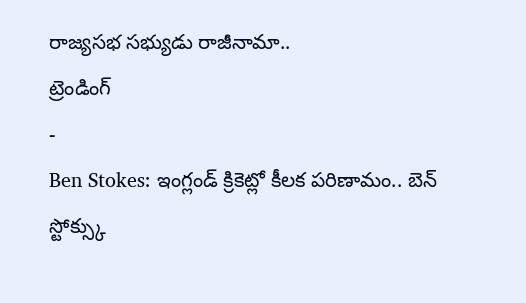రాజ్యసభ సభ్యుడు రాజీనామా..
ట్రెండింగ్
-
Ben Stokes: ఇంగ్లండ్ క్రికెట్లో కీలక పరిణామం.. బెన్ స్టోక్స్కు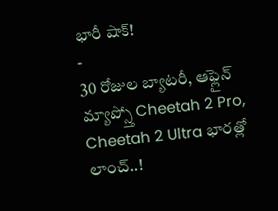భారీ షాక్!
-
30 రోజుల బ్యాటరీ, ఆఫ్లైన్ మ్యాప్స్తో Cheetah 2 Pro, Cheetah 2 Ultra భారత్లో లాంచ్..!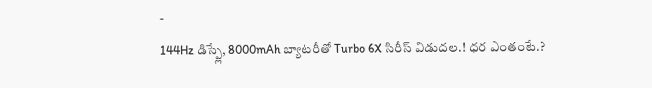-
144Hz డిస్ప్లే, 8000mAh బ్యాటరీతో Turbo 6X సిరీస్ విడుదల.! ధర ఎంతంటే.?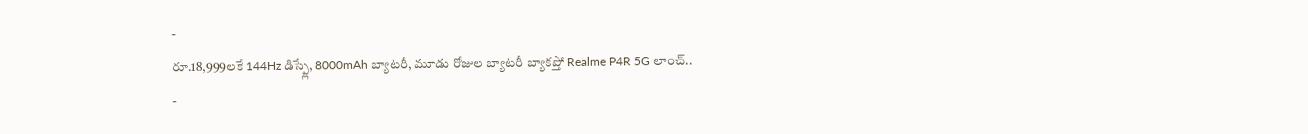-
రూ.18,999లకే 144Hz డిస్ప్లే, 8000mAh బ్యాటరీ, మూడు రోజుల బ్యాటరీ బ్యాకప్తో Realme P4R 5G లాంచ్..
-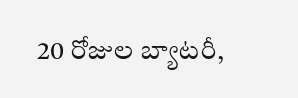20 రోజుల బ్యాటరీ,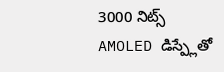3000 నిట్స్ AMOLED డిస్ప్లేతో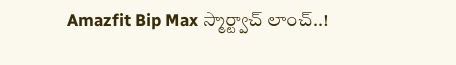Amazfit Bip Max స్మార్ట్వాచ్ లాంచ్..!